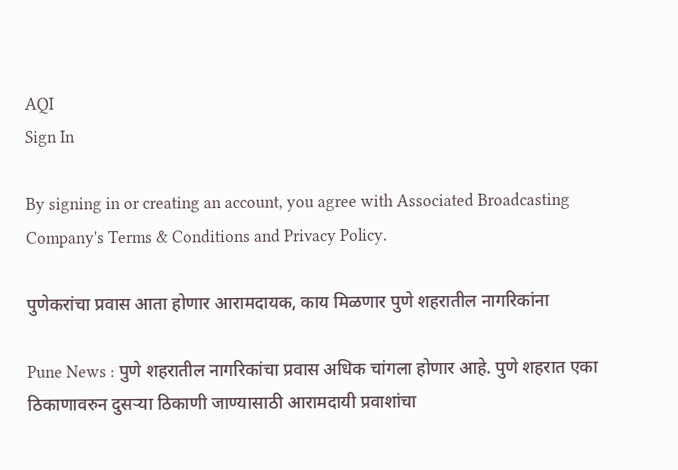AQI
Sign In

By signing in or creating an account, you agree with Associated Broadcasting Company's Terms & Conditions and Privacy Policy.

पुणेकरांचा प्रवास आता होणार आरामदायक, काय मिळणार पुणे शहरातील नागरिकांना

Pune News : पुणे शहरातील नागरिकांचा प्रवास अधिक चांगला होणार आहे. पुणे शहरात एका ठिकाणावरुन दुसऱ्या ठिकाणी जाण्यासाठी आरामदायी प्रवाशांचा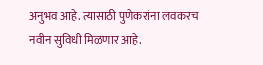अनुभव आहे. त्यासाठी पुणेकरांना लवकरच नवीन सुविधी मिळणार आहे.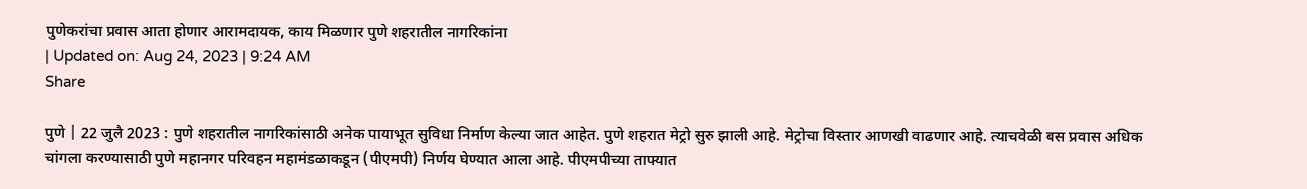पुणेकरांचा प्रवास आता होणार आरामदायक, काय मिळणार पुणे शहरातील नागरिकांना
| Updated on: Aug 24, 2023 | 9:24 AM
Share

पुणे | 22 जुलै 2023 : पुणे शहरातील नागरिकांसाठी अनेक पायाभूत सुविधा निर्माण केल्या जात आहेत. पुणे शहरात मेट्रो सुरु झाली आहे. मेट्रोचा विस्तार आणखी वाढणार आहे. त्याचवेळी बस प्रवास अधिक चांगला करण्यासाठी पुणे महानगर परिवहन महामंडळाकडून (पीएमपी) निर्णय घेण्यात आला आहे. पीएमपीच्या ताफ्यात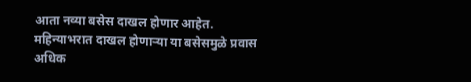आता नव्या बसेस दाखल होणार आहेत. महिन्याभरात दाखल होणाऱ्या या बसेसमुळे प्रवास अधिक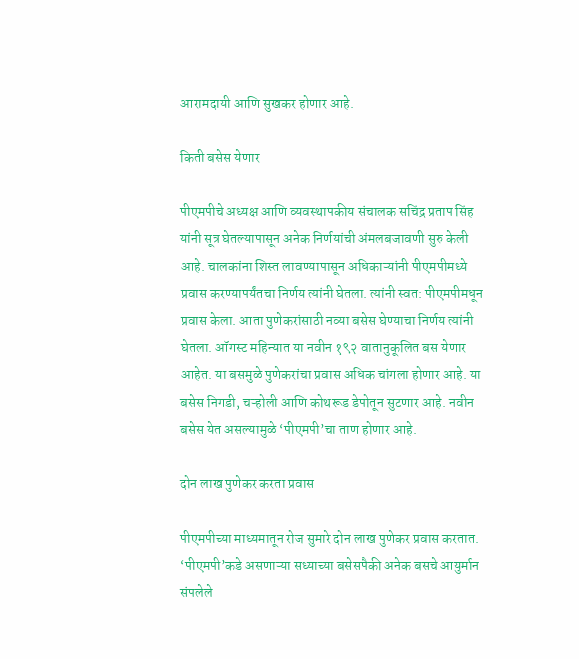आरामदायी आणि सुखकर होणार आहे.

किती बसेस येणार

पीएमपीचे अध्यक्ष आणि व्यवस्थापकीय संचालक सचिंद्र प्रताप सिंह यांनी सूत्र घेतल्यापासून अनेक निर्णयांची अंमलबजावणी सुरु केली आहे. चालकांना शिस्त लावण्यापासून अधिकाऱ्यांनी पीएमपीमध्ये प्रवास करण्यापर्यंतचा निर्णय त्यांनी घेतला. त्यांनी स्वत: पीएमपीमधून प्रवास केला. आता पुणेकरांसाठी नव्या बसेस घेण्याचा निर्णय त्यांनी घेतला. ऑगस्ट महिन्यात या नवीन १९२ वातानुकूलित बस येणार आहेत. या बसमुळे पुणेकरांचा प्रवास अधिक चांगला होणार आहे. या बसेस निगडी, चऱ्होली आणि कोथरूड डेपोतून सुटणार आहे. नवीन बसेस येत असल्यामुळे ‘पीएमपी’चा ताण होणार आहे.

दोन लाख पुणेकर करता प्रवास

पीएमपीच्या माध्यमातून रोज सुमारे दोन लाख पुणेकर प्रवास करतात. ‘पीएमपी’कडे असणाऱ्या सध्याच्या बसेसपैकी अनेक बसचे आयुर्मान संपलेले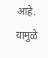आहे. यामुळे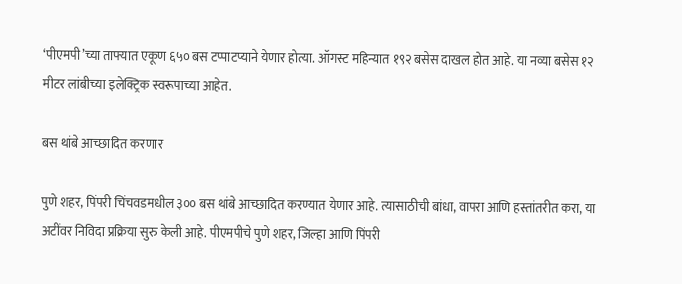‘पीएमपी’च्या ताफ्यात एकूण ६५० बस टप्पाटप्याने येणार होत्या. ऑगस्ट महिन्यात १९२ बसेस दाखल होत आहे. या नव्या बसेस १२ मीटर लांबीच्या इलेक्ट्रिक स्वरूपाच्या आहेत.

बस थांबे आच्छादित करणार

पुणे शहर, पिंपरी चिंचवडमधील ३०० बस थांबे आच्छादित करण्यात येणार आहे. त्यासाठीची बांधा, वापरा आणि हस्तांतरीत करा, या अटींवर निविदा प्रक्रिया सुरु केली आहे. पीएमपीचे पुणे शहर, जिल्हा आणि पिंपरी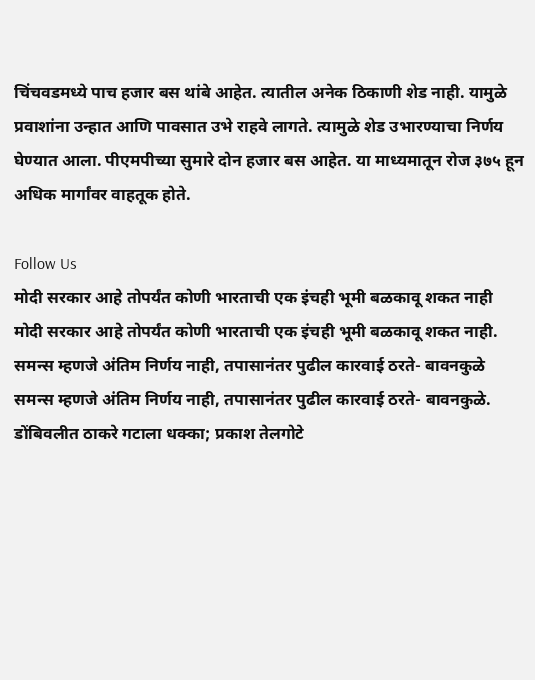चिंचवडमध्ये पाच हजार बस थांबे आहेत. त्यातील अनेक ठिकाणी शेड नाही. यामुळे प्रवाशांना उन्हात आणि पावसात उभे राहवे लागते. त्यामुळे शेड उभारण्याचा निर्णय घेण्यात आला. पीएमपीच्या सुमारे दोन हजार बस आहेत. या माध्यमातून रोज ३७५ हून अधिक मार्गांवर वाहतूक होते.

Follow Us
मोदी सरकार आहे तोपर्यंत कोणी भारताची एक इंचही भूमी बळकावू शकत नाही
मोदी सरकार आहे तोपर्यंत कोणी भारताची एक इंचही भूमी बळकावू शकत नाही.
समन्स म्हणजे अंतिम निर्णय नाही, तपासानंतर पुढील कारवाई ठरते- बावनकुळे
समन्स म्हणजे अंतिम निर्णय नाही, तपासानंतर पुढील कारवाई ठरते- बावनकुळे.
डोंबिवलीत ठाकरे गटाला धक्का; प्रकाश तेलगोटे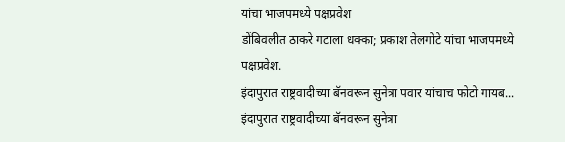यांचा भाजपमध्ये पक्षप्रवेश
डोंबिवलीत ठाकरे गटाला धक्का; प्रकाश तेलगोटे यांचा भाजपमध्ये पक्षप्रवेश.
इंदापुरात राष्ट्रवादीच्या बॅनवरून सुनेत्रा पवार यांचाच फोटो गायब...
इंदापुरात राष्ट्रवादीच्या बॅनवरून सुनेत्रा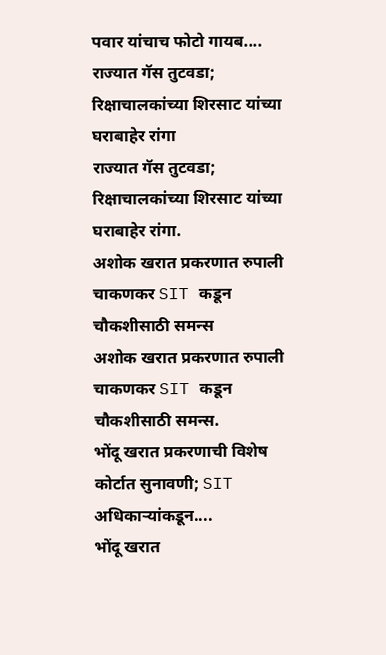पवार यांचाच फोटो गायब....
राज्यात गॅस तुटवडा; रिक्षाचालकांच्या शिरसाट यांच्या घराबाहेर रांगा
राज्यात गॅस तुटवडा; रिक्षाचालकांच्या शिरसाट यांच्या घराबाहेर रांगा.
अशोक खरात प्रकरणात रुपाली चाकणकर SIT कडून चौकशीसाठी समन्स
अशोक खरात प्रकरणात रुपाली चाकणकर SIT कडून चौकशीसाठी समन्स.
भोंदू खरात प्रकरणाची विशेष कोर्टात सुनावणी; SIT अधिकाऱ्यांकडून....
भोंदू खरात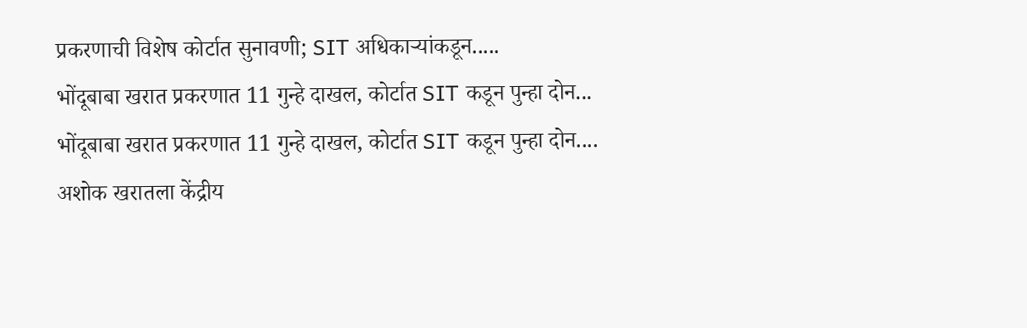प्रकरणाची विशेष कोर्टात सुनावणी; SIT अधिकाऱ्यांकडून.....
भोंदूबाबा खरात प्रकरणात 11 गुन्हे दाखल, कोर्टात SIT कडून पुन्हा दोन...
भोंदूबाबा खरात प्रकरणात 11 गुन्हे दाखल, कोर्टात SIT कडून पुन्हा दोन....
अशोक खरातला केंद्रीय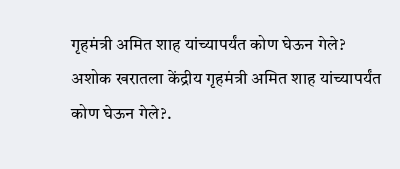गृहमंत्री अमित शाह यांच्यापर्यंत कोण घेऊन गेले?
अशोक खरातला केंद्रीय गृहमंत्री अमित शाह यांच्यापर्यंत कोण घेऊन गेले?.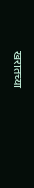खरातच्या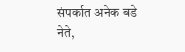संपर्कात अनेक बडे नेते,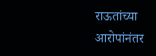राऊतांच्या आरोपांनंतर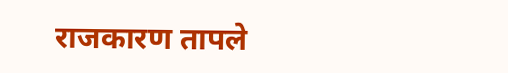राजकारण तापले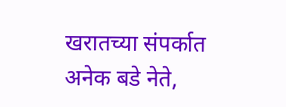खरातच्या संपर्कात अनेक बडे नेते,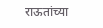राऊतांच्या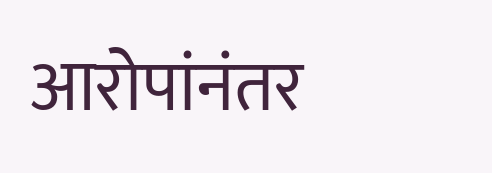आरोपांनंतर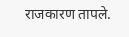राजकारण तापले.